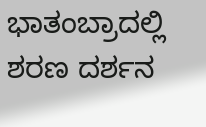ಭಾತಂಬ್ರಾದಲ್ಲಿ ಶರಣ ದರ್ಶನ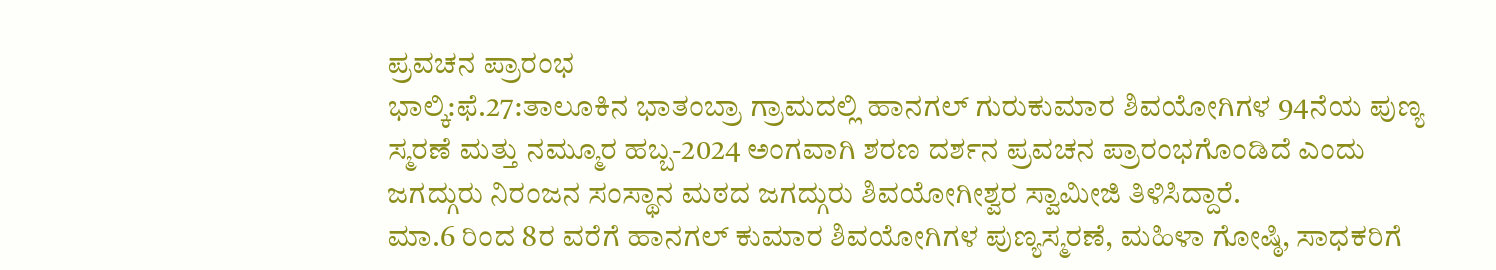ಪ್ರವಚನ ಪ್ರಾರಂಭ
ಭಾಲ್ಕಿ:ಫೆ.27:ತಾಲೂಕಿನ ಭಾತಂಬ್ರಾ ಗ್ರಾಮದಲ್ಲಿ ಹಾನಗಲ್ ಗುರುಕುಮಾರ ಶಿವಯೋಗಿಗಳ 94ನೆಯ ಪುಣ್ಯ ಸ್ಮರಣೆ ಮತ್ತು ನಮ್ಮೂರ ಹಬ್ಬ-2024 ಅಂಗವಾಗಿ ಶರಣ ದರ್ಶನ ಪ್ರವಚನ ಪ್ರಾರಂಭಗೊಂಡಿದೆ ಎಂದು ಜಗದ್ಗುರು ನಿರಂಜನ ಸಂಸ್ಥಾನ ಮಠದ ಜಗದ್ಗುರು ಶಿವಯೋಗೀಶ್ವರ ಸ್ವಾಮೀಜಿ ತಿಳಿಸಿದ್ದಾರೆ.
ಮಾ.6 ರಿಂದ 8ರ ವರೆಗೆ ಹಾನಗಲ್ ಕುಮಾರ ಶಿವಯೋಗಿಗಳ ಪುಣ್ಯಸ್ಮರಣೆ, ಮಹಿಳಾ ಗೋಷ್ಠಿ, ಸಾಧಕರಿಗೆ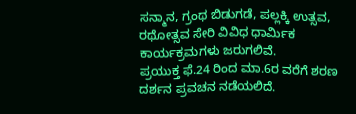ಸನ್ಮಾನ, ಗ್ರಂಥ ಬಿಡುಗಡೆ, ಪಲ್ಲಕ್ಕಿ ಉತ್ಸವ, ರಥೋತ್ಸವ ಸೇರಿ ವಿವಿಧ ಧಾರ್ಮಿಕ ಕಾರ್ಯಕ್ರಮಗಳು ಜರುಗಲಿವೆ.
ಪ್ರಯುಕ್ತ ಫೆ.24 ರಿಂದ ಮಾ.6ರ ವರೆಗೆ ಶರಣ ದರ್ಶನ ಪ್ರವಚನ ನಡೆಯಲಿದೆ.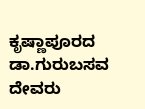ಕೃಷ್ಣಾಪೂರದ ಡಾ.ಗುರುಬಸವ ದೇವರು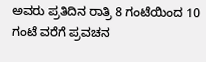ಅವರು ಪ್ರತಿದಿನ ರಾತ್ರಿ 8 ಗಂಟೆಯಿಂದ 10 ಗಂಟೆ ವರೆಗೆ ಪ್ರವಚನ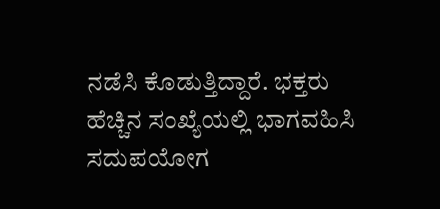ನಡೆಸಿ ಕೊಡುತ್ತಿದ್ದಾರೆ. ಭಕ್ತರು ಹೆಚ್ಚಿನ ಸಂಖ್ಯೆಯಲ್ಲಿ ಭಾಗವಹಿಸಿ ಸದುಪಯೋಗ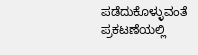ಪಡೆದುಕೊಳ್ಳುವಂತೆ ಪ್ರಕಟಣೆಯಲ್ಲಿ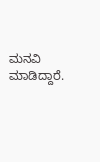ಮನವಿ ಮಾಡಿದ್ದಾರೆ.